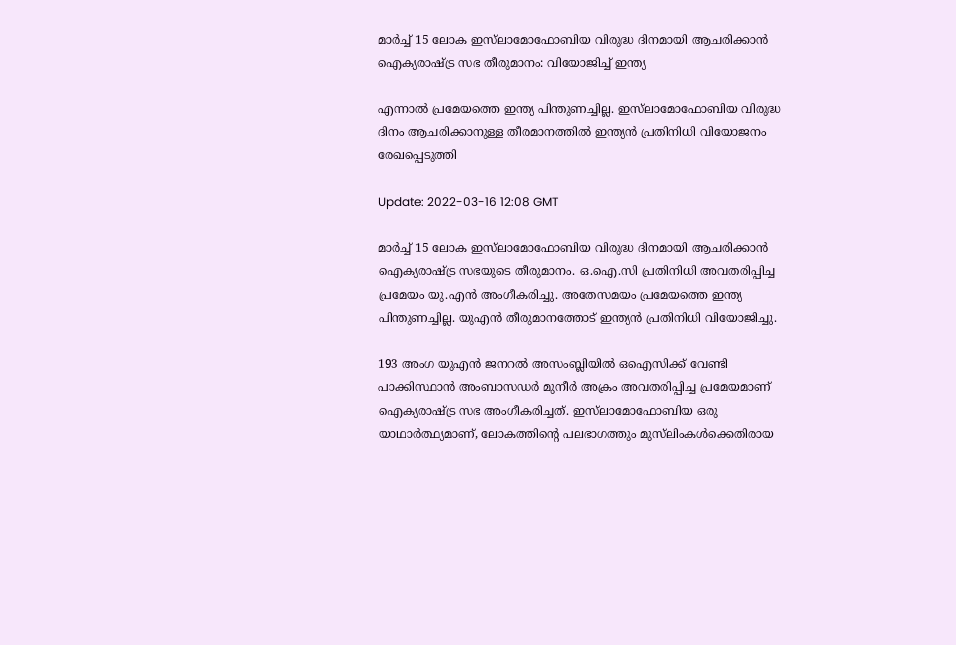മാർച്ച് 15 ലോക ഇസ്‍ലാമോഫോബിയ വിരുദ്ധ ദിനമായി ആചരിക്കാൻ ഐക്യരാഷ്ട്ര സഭ തീരുമാനം: വിയോജിച്ച് ഇന്ത്യ

എന്നാൽ പ്രമേയത്തെ ഇന്ത്യ പിന്തുണച്ചില്ല. ഇസ്‌ലാമോഫോബിയ വിരുദ്ധ ദിനം ആചരിക്കാനുള്ള തീരമാനത്തിൽ ഇന്ത്യൻ പ്രതിനിധി വിയോജനം രേഖപ്പെടുത്തി

Update: 2022-03-16 12:08 GMT

മാർച്ച് 15 ലോക ഇസ്‌ലാമോഫോബിയ വിരുദ്ധ ദിനമായി ആചരിക്കാൻ ഐക്യരാഷ്ട്ര സഭയുടെ തീരുമാനം. ഒ.ഐ.സി പ്രതിനിധി അവതരിപ്പിച്ച പ്രമേയം യു.എൻ അംഗീകരിച്ചു. അതേസമയം പ്രമേയത്തെ ഇന്ത്യ പിന്തുണച്ചില്ല. യുഎൻ തീരുമാനത്തോട് ഇന്ത്യൻ പ്രതിനിധി വിയോജിച്ചു.

193 അംഗ യുഎൻ ജനറൽ അസംബ്ലിയിൽ ഒഐസിക്ക് വേണ്ടി പാക്കിസ്ഥാൻ അംബാസഡർ മുനീർ അക്രം അവതരിപ്പിച്ച പ്രമേയമാണ് ഐക്യരാഷ്ട്ര സഭ അംഗീകരിച്ചത്. ഇസ്‌ലാമോഫോബിയ ഒരു യാഥാർത്ഥ്യമാണ്, ലോകത്തിന്റെ പലഭാഗത്തും മുസ്‌ലിംകള്‍ക്കെതിരായ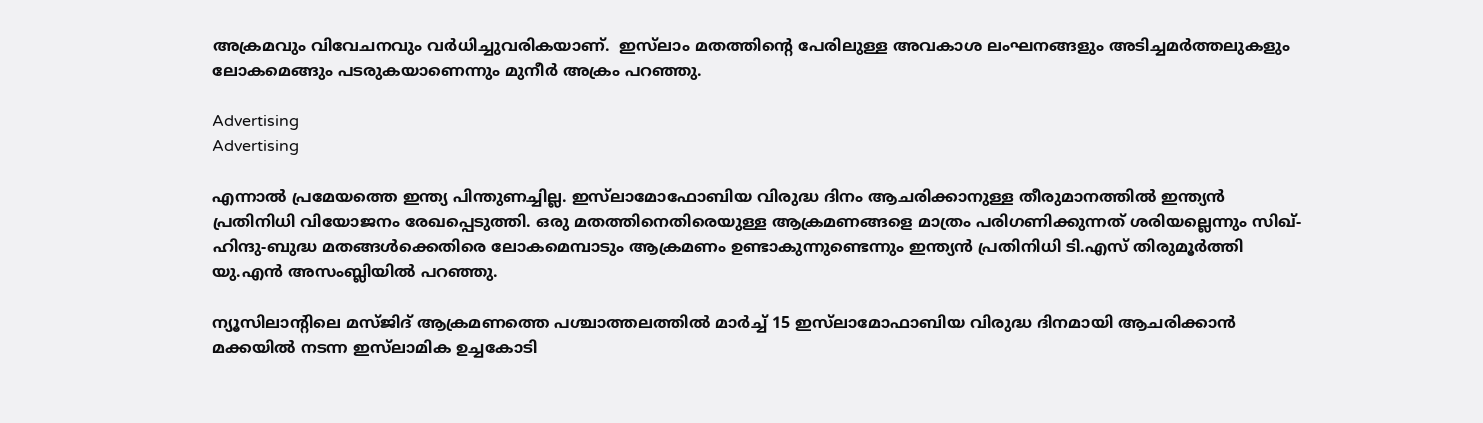അക്രമവും വിവേചനവും വർധിച്ചുവരികയാണ്.  ഇസ്‌ലാം മതത്തിന്റെ പേരിലുള്ള അവകാശ ലംഘനങ്ങളും അടിച്ചമർത്തലുകളും ലോകമെങ്ങും പടരുകയാണെന്നും മുനീർ അക്രം പറഞ്ഞു.

Advertising
Advertising

എന്നാൽ പ്രമേയത്തെ ഇന്ത്യ പിന്തുണച്ചില്ല. ഇസ്‌ലാമോഫോബിയ വിരുദ്ധ ദിനം ആചരിക്കാനുള്ള തീരുമാനത്തിൽ ഇന്ത്യൻ പ്രതിനിധി വിയോജനം രേഖപ്പെടുത്തി. ഒരു മതത്തിനെതിരെയുള്ള ആക്രമണങ്ങളെ മാത്രം പരിഗണിക്കുന്നത് ശരിയല്ലെന്നും സിഖ്- ഹിന്ദു-ബുദ്ധ മതങ്ങൾക്കെതിരെ ലോകമെമ്പാടും ആക്രമണം ഉണ്ടാകുന്നുണ്ടെന്നും ഇന്ത്യൻ പ്രതിനിധി ടി.എസ് തിരുമൂർത്തി യു.എൻ അസംബ്ലിയിൽ പറഞ്ഞു.

ന്യൂസിലാന്റിലെ മസ്ജിദ് ആക്രമണത്തെ പശ്ചാത്തലത്തിൽ മാർച്ച് 15 ഇസ്‍ലാമോഫാബിയ വിരുദ്ധ ദിനമായി ആചരിക്കാൻ മക്കയിൽ നടന്ന ഇസ്‍ലാമിക ഉച്ചകോടി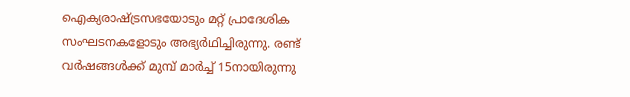ഐക്യരാഷ്ട്രസഭയോടും മറ്റ് പ്രാദേശിക സംഘടനകളോടും അഭ്യര്‍ഥിച്ചിരുന്നു. രണ്ട് വർഷങ്ങൾക്ക് മുമ്പ് മാർച്ച് 15നായിരുന്നു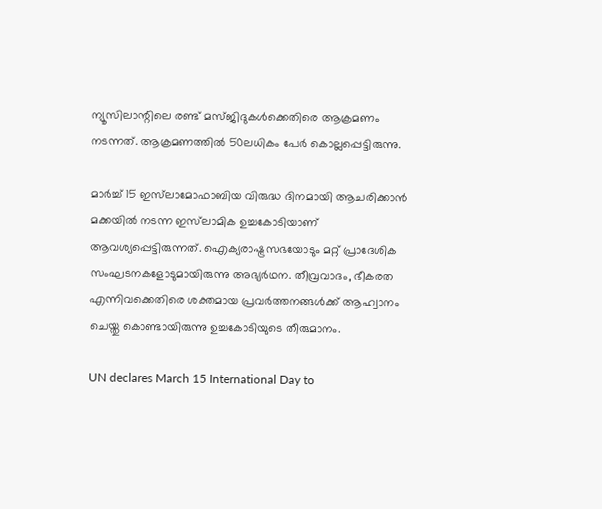ന്യൂസിലാന്റിലെ രണ്ട് മസ്ജിദുകൾക്കെതിരെ ആക്രമണം നടന്നത്. ആക്രമണത്തിൽ 50ലധികം പേര്‍ കൊല്ലപ്പെട്ടിരുന്നു.

മാർച്ച് 15 ഇസ്‍ലാമോഫാബിയ വിരുദ്ധ ദിനമായി ആചരിക്കാൻ മക്കയിൽ നടന്ന ഇസ്‍ലാമിക ഉച്ചകോടിയാണ് ആവശ്യപ്പെട്ടിരുന്നത്. ഐക്യരാഷ്ട്രസഭയോടും മറ്റ് പ്രാദേശിക സംഘടനകളോടുമായിരുന്നു അഭ്യര്‍ഥന. തീവ്രവാദം, ഭീകരത എന്നിവക്കെതിരെ ശക്തമായ പ്രവർത്തനങ്ങൾക്ക് ‌ആഹ്വാനം ചെയ്തു കൊണ്ടായിരുന്നു ഉച്ചകോടിയുടെ തീരുമാനം.

UN declares March 15 International Day to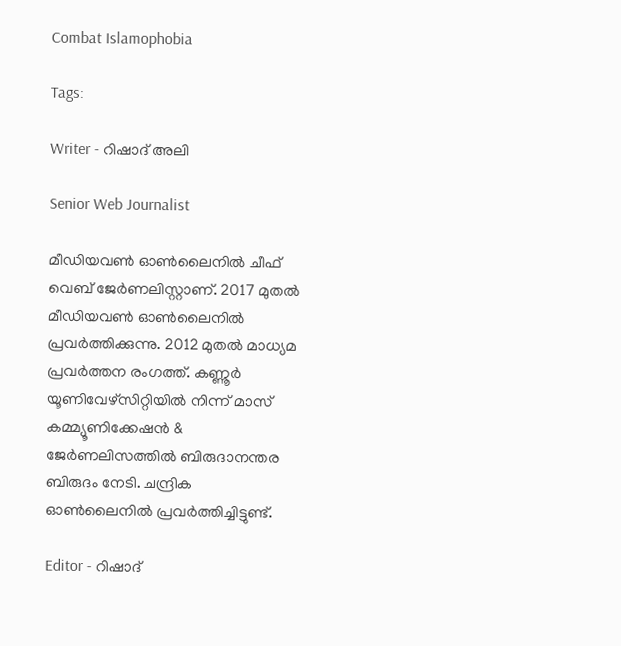Combat Islamophobia

Tags:

Writer - റിഷാദ് അലി

Senior Web Journalist

മീഡിയവൺ ഓൺലൈനിൽ ചീഫ് വെബ് ജേർണലിസ്റ്റാണ്. 2017 മുതൽ മീഡിയവൺ ഓൺലൈനിൽ പ്രവർത്തിക്കുന്നു. 2012 മുതൽ മാധ്യമ പ്രവർത്തന രംഗത്ത്. കണ്ണൂര്‍ യൂണിവേഴ്‌സിറ്റിയിൽ നിന്ന് മാസ് കമ്മ്യൂണിക്കേഷന്‍ & ജേര്‍ണലിസത്തില്‍ ബിരുദാനന്തര ബിരുദം നേടി. ചന്ദ്രിക ഓണ്‍ലൈനില്‍ പ്രവര്‍ത്തിച്ചിട്ടുണ്ട്.

Editor - റിഷാദ്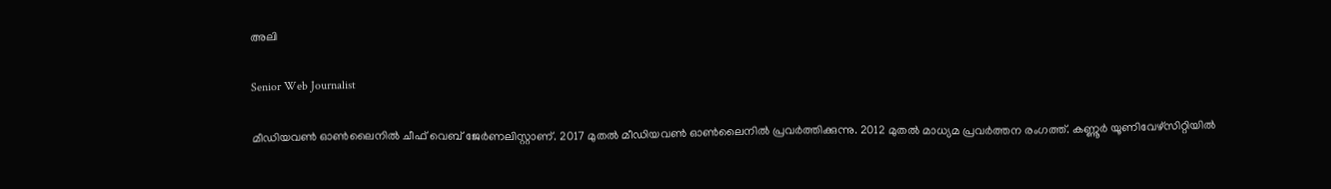അലി

Senior Web Journalist

മീഡിയവൺ ഓൺലൈനിൽ ചീഫ് വെബ് ജേർണലിസ്റ്റാണ്. 2017 മുതൽ മീഡിയവൺ ഓൺലൈനിൽ പ്രവർത്തിക്കുന്നു. 2012 മുതൽ മാധ്യമ പ്രവർത്തന രംഗത്ത്. കണ്ണൂര്‍ യൂണിവേഴ്‌സിറ്റിയിൽ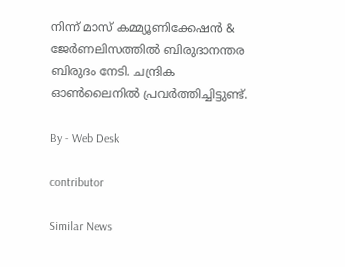നിന്ന് മാസ് കമ്മ്യൂണിക്കേഷന്‍ & ജേര്‍ണലിസത്തില്‍ ബിരുദാനന്തര ബിരുദം നേടി. ചന്ദ്രിക ഓണ്‍ലൈനില്‍ പ്രവര്‍ത്തിച്ചിട്ടുണ്ട്.

By - Web Desk

contributor

Similar News